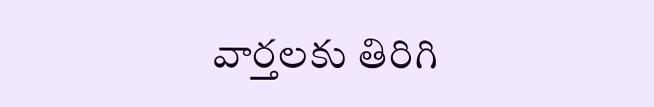వార్తలకు తిరిగి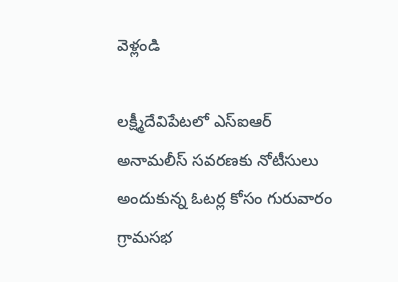వెళ్లండి

లక్ష్మీదేవిపేటలో ఎస్ఐఆర్ అనామలీస్ సవరణకు నోటీసులు అందుకున్న ఓటర్ల కోసం గురువారం గ్రామసభ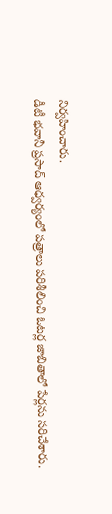నిర్వహించారు.
డీటీ భవానీ ప్రసాద్ ఆధ్వర్యంలో పత్రాలు పరిశీలించి ఓటర్ల జాబితాలో పేర్లను సరిచేశారు.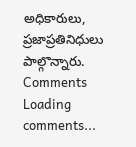అధికారులు, ప్రజాప్రతినిధులు పాల్గొన్నారు.
Comments
Loading comments...